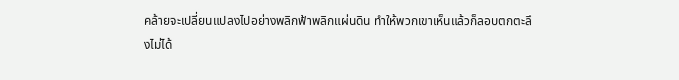คล้ายจะเปลี่ยนแปลงไปอย่างพลิกฟ้าพลิกแผ่นดิน ทำให้พวกเขาเห็นแล้วก็ลอบตกตะลึงไม่ได้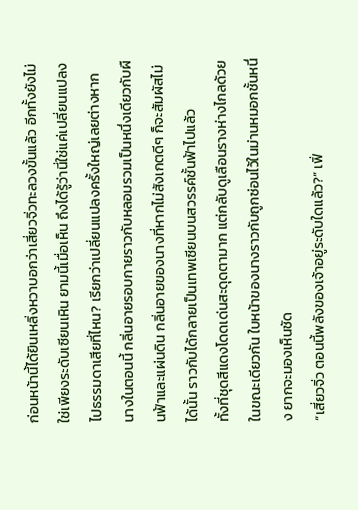ก่อนหน้านี้ได้ยินเหลิ่งหวาบอกว่าเสี่ยวจิ่วทะลวงขั้นแล้ว อีกทั้งยังไม่ใช่เพียงระดับเซียนเหิน ยามนี้เมื่อเห็น ถึงได้รู้ว่านี่ใช่แค่เปลี่ยนแปลงไปธรรมดาเสียที่ไหน? เรียกว่าเปลี่ยนแปลงครั้งใหญ่เลยต่างหาก
นางในตอนนี้ กลิ่นอายรอบกายราวกับหลอมรวมเป็นหนึ่งเดียวกับผืนฟ้าและแผ่นดิน กลิ่นอายของนางที่หากไม่สังเกตดีๆ ก็จะสัมผัสไม่ได้นั้น ราวกับได้กลายเป็นเทพเซียนบนสวรรค์ชั้นฟ้าไปแล้ว
ทั้งที่ชุดสีแดงโดดเด่นสะดุดตามาก แต่กลับดูเลือนรางห่างไกลด้วยในขณะเดียวกัน ใบหน้าของนางราวกับถูกซ่อนไว้ในม่านหมอกชั้นหนึ่ง ยากจะมองเห็นชัด
“เสี่ยวจิ่ว ตอนนี้พลังของเจ้าอยู่ระดับใดแล้ว?” เฟิ่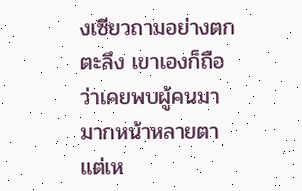งเซียวถามอย่างตกตะลึง เขาเองก็ถือว่าเคยพบผู้คนมามากหน้าหลายตา แต่เห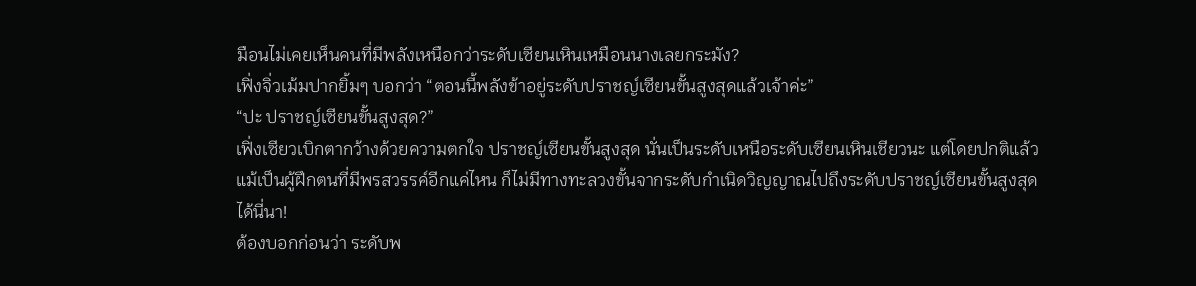มือนไม่เคยเห็นคนที่มีพลังเหนือกว่าระดับเซียนเหินเหมือนนางเลยกระมัง?
เฟิ่งจิ่วเม้มปากยิ้มๆ บอกว่า “ตอนนี้พลังข้าอยู่ระดับปราชญ์เซียนขั้นสูงสุดแล้วเจ้าค่ะ”
“ปะ ปราชญ์เซียนขั้นสูงสุด?”
เฟิ่งเซียวเบิกตากว้างด้วยความตกใจ ปราชญ์เซียนขั้นสูงสุด นั่นเป็นระดับเหนือระดับเซียนเหินเชียวนะ แต่โดยปกติแล้ว แม้เป็นผู้ฝึกตนที่มีพรสวรรค์อีกแค่ไหน ก็ไม่มีทางทะลวงขั้นจากระดับกำเนิดวิญญาณไปถึงระดับปราชญ์เซียนขั้นสูงสุดได้นี่นา!
ต้องบอกก่อนว่า ระดับพ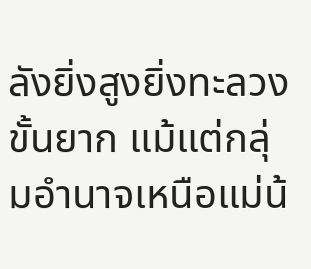ลังยิ่งสูงยิ่งทะลวงขั้นยาก แม้แต่กลุ่มอำนาจเหนือแม่น้